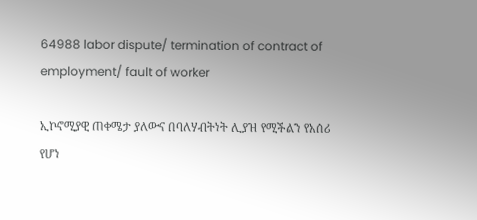64988 labor dispute/ termination of contract of employment/ fault of worker

ኢኮኖሚያዊ ጠቀሜታ ያለውና በባለሃብትነት ሊያዝ የሚችልን የአሰሪ የሆነ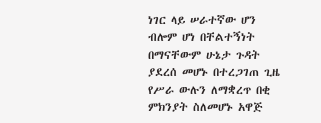ነገር ላይ ሠራተኛው ሆን ብሎም ሆነ በቸልተኝነት በማናቸውም ሁኔታ ጉዳት ያደረሰ መሆኑ በተረጋገጠ ጊዜ የሥራ ውሉን ለማቋረጥ በቂ ምክንያት ስለመሆኑ አዋጅ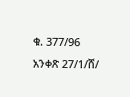ቁ. 377/96 አንቀጽ 27/1/ሸ/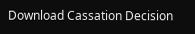Download Cassation Decision